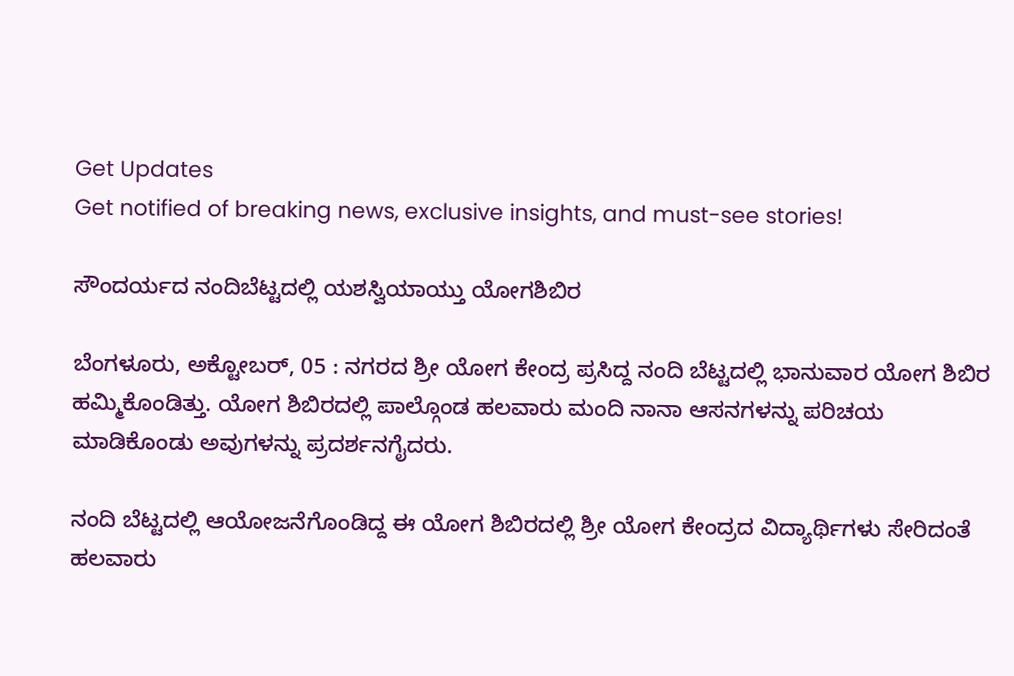Get Updates
Get notified of breaking news, exclusive insights, and must-see stories!

ಸೌಂದರ್ಯದ ನಂದಿಬೆಟ್ಟದಲ್ಲಿ ಯಶಸ್ವಿಯಾಯ್ತು ಯೋಗಶಿಬಿರ

ಬೆಂಗಳೂರು, ಅಕ್ಟೋಬರ್, 05 : ನಗರದ ಶ್ರೀ ಯೋಗ ಕೇಂದ್ರ ಪ್ರಸಿದ್ದ ನಂದಿ ಬೆಟ್ಟದಲ್ಲಿ ಭಾನುವಾರ ಯೋಗ ಶಿಬಿರ ಹಮ್ಮಿಕೊಂಡಿತ್ತು. ಯೋಗ ಶಿಬಿರದಲ್ಲಿ ಪಾಲ್ಗೊಂಡ ಹಲವಾರು ಮಂದಿ ನಾನಾ ಆಸನಗಳನ್ನು ಪರಿಚಯ ಮಾಡಿಕೊಂಡು ಅವುಗಳನ್ನು ಪ್ರದರ್ಶನಗೈದರು.

ನಂದಿ ಬೆಟ್ಟದಲ್ಲಿ ಆಯೋಜನೆಗೊಂಡಿದ್ದ ಈ ಯೋಗ ಶಿಬಿರದಲ್ಲಿ ಶ್ರೀ ಯೋಗ ಕೇಂದ್ರದ ವಿದ್ಯಾರ್ಥಿಗಳು ಸೇರಿದಂತೆ ಹಲವಾರು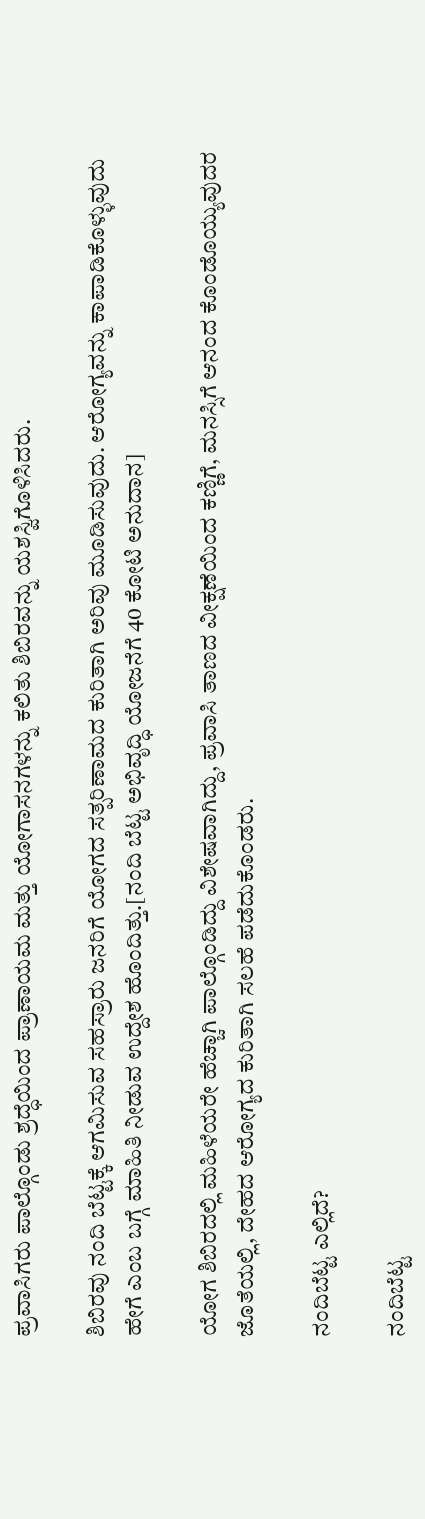ಪ್ರವಾಸಿಗರು ಪಾಲ್ಗೊಂಡು ಶ್ರದ್ಧೆಯಿಂದ ಪ್ರಾಣಾಯಮ ಮತ್ತು ಯೋಗಾಸನಗಳನ್ನು ಕಲಿತು ಶಿಬಿರವನ್ನು ಯಶಸ್ವಿಗೊಳಿಸಿದರು.

ಶಿಬಿರವು ನಂದಿ ಬೆಟ್ಟಕ್ಕೆ ಆಗಮಿಸುವ ಸಹಸ್ರಾರು ಜನರಿಗೆ ಯೋಗದ ಸತ್ಪರಿಣಾಮದ ಕುರಿತಾಗಿ ಅರಿವು ಮೂಡಿಸುವುದು. ಆರೋಗ್ಯವನ್ನು ಕಾಪಾಡಿಕೊಳ್ಳುವುದು ಹೇಗೆ ಎಂಬ ಬಗ್ಗೆ ಮಾಹಿತಿ ನೀಡುವ ಉದ್ದೇಶ ಹೊಂದಿತ್ತು.[ನಂದಿ ಬೆಟ್ಟ ಅಭಿವೃದ್ಧಿ ಯೋಜನೆಗೆ 40 ಕೋಟಿ ಅನುದಾನ]

ಯೋಗ ಶಿಬಿರದಲ್ಲಿ ಮಹಿಳೆಯರೇ ಹೆಚ್ಚಾಗಿ ಪಾಲ್ಗೊಂಡಿದ್ದು ವಿಶೇಷವಾಗಿದ್ದು, ಪ್ರವಾಸಿ ತಾಣದ ವೀಕ್ಷಣೆಯಿಂದ ಕಣ್ಣಿಗೆ, ಮನಸ್ಸಿಗೆ ಆನಂದ ಕೊಂಡೊಯ್ಯುವುದರ ಜೊತೆಯಲ್ಲಿ, ದೇಹದ ಆರೋಗ್ಯದ ಕುರಿತಾಗಿ ಸಲಹೆ ಪಡೆದುಕೊಂಡರು.

ನಂದಿಬೆಟ್ಟ ಎಲ್ಲಿದೆ?

ನಂದಿಬೆಟ್ಟ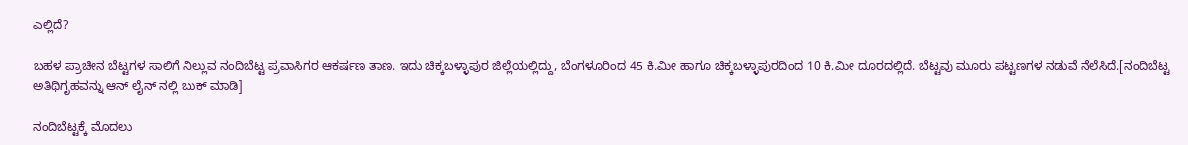ಎಲ್ಲಿದೆ?

ಬಹಳ ಪ್ರಾಚೀನ ಬೆಟ್ಟಗಳ ಸಾಲಿಗೆ ನಿಲ್ಲುವ ನಂದಿಬೆಟ್ಟ ಪ್ರವಾಸಿಗರ ಆಕರ್ಷಣ ತಾಣ. ಇದು ಚಿಕ್ಕಬಳ್ಳಾಪುರ ಜಿಲ್ಲೆಯಲ್ಲಿದ್ದು, ಬೆಂಗಳೂರಿಂದ 45 ಕಿ.ಮೀ ಹಾಗೂ ಚಿಕ್ಕಬಳ್ಳಾಪುರದಿಂದ 10 ಕಿ.ಮೀ ದೂರದಲ್ಲಿದೆ. ಬೆಟ್ಟವು ಮೂರು ಪಟ್ಟಣಗಳ ನಡುವೆ ನೆಲೆಸಿದೆ.[ನಂದಿಬೆಟ್ಟ ಅತಿಥಿಗೃಹವನ್ನು ಆನ್ ಲೈನ್ ನಲ್ಲಿ ಬುಕ್ ಮಾಡಿ]

ನಂದಿಬೆಟ್ಟಕ್ಕೆ ಮೊದಲು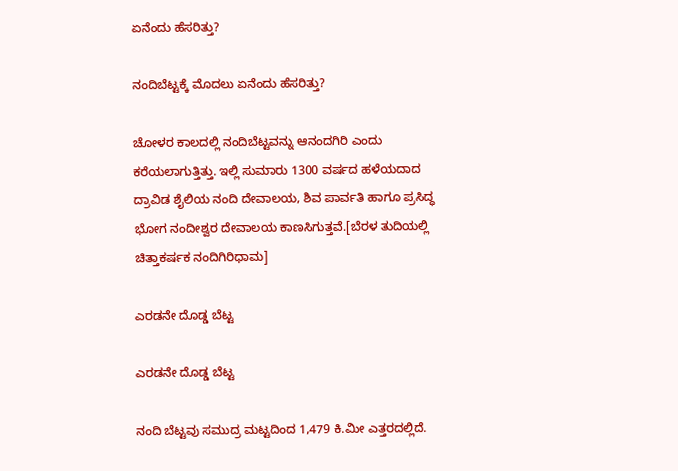ಏನೆಂದು ಹೆಸರಿತ್ತು?

ನಂದಿಬೆಟ್ಟಕ್ಕೆ ಮೊದಲು ಏನೆಂದು ಹೆಸರಿತ್ತು?

ಚೋಳರ ಕಾಲದಲ್ಲಿ ನಂದಿಬೆಟ್ಟವನ್ನು ಆನಂದಗಿರಿ ಎಂದು ಕರೆಯಲಾಗುತ್ತಿತ್ತು. ಇಲ್ಲಿ ಸುಮಾರು 1300 ವರ್ಷದ ಹಳೆಯದಾದ ದ್ರಾವಿಡ ಶೈಲಿಯ ನಂದಿ ದೇವಾಲಯ, ಶಿವ ಪಾರ್ವತಿ ಹಾಗೂ ಪ್ರಸಿದ್ಧ ಭೋಗ ನಂದೀಶ್ವರ ದೇವಾಲಯ ಕಾಣಸಿಗುತ್ತವೆ.[ಬೆರಳ ತುದಿಯಲ್ಲಿ ಚಿತ್ತಾಕರ್ಷಕ ನಂದಿಗಿರಿಧಾಮ]

ಎರಡನೇ ದೊಡ್ಡ ಬೆಟ್ಟ

ಎರಡನೇ ದೊಡ್ಡ ಬೆಟ್ಟ

ನಂದಿ ಬೆಟ್ಟವು ಸಮುದ್ರ ಮಟ್ಟದಿಂದ 1,479 ಕಿ.ಮೀ ಎತ್ತರದಲ್ಲಿದೆ.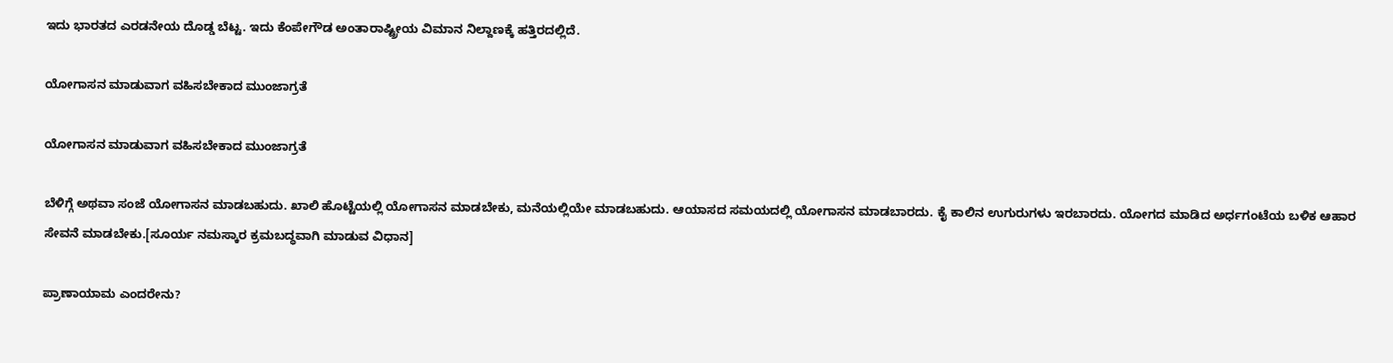ಇದು ಭಾರತದ ಎರಡನೇಯ ದೊಡ್ಡ ಬೆಟ್ಟ. ಇದು ಕೆಂಪೇಗೌಡ ಅಂತಾರಾಷ್ಟ್ರೀಯ ವಿಮಾನ ನಿಲ್ದಾಣಕ್ಕೆ ಹತ್ತಿರದಲ್ಲಿದೆ.

ಯೋಗಾಸನ ಮಾಡುವಾಗ ವಹಿಸಬೇಕಾದ ಮುಂಜಾಗ್ರತೆ

ಯೋಗಾಸನ ಮಾಡುವಾಗ ವಹಿಸಬೇಕಾದ ಮುಂಜಾಗ್ರತೆ

ಬೆಳಿಗ್ಗೆ ಅಥವಾ ಸಂಜೆ ಯೋಗಾಸನ ಮಾಡಬಹುದು. ಖಾಲಿ ಹೊಟ್ಟೆಯಲ್ಲಿ ಯೋಗಾಸನ ಮಾಡಬೇಕು, ಮನೆಯಲ್ಲಿಯೇ ಮಾಡಬಹುದು. ಆಯಾಸದ ಸಮಯದಲ್ಲಿ ಯೋಗಾಸನ ಮಾಡಬಾರದು. ಕೈ ಕಾಲಿನ ಉಗುರುಗಳು ಇರಬಾರದು. ಯೋಗದ ಮಾಡಿದ ಅರ್ಧಗಂಟೆಯ ಬಳಿಕ ಆಹಾರ ಸೇವನೆ ಮಾಡಬೇಕು.[ಸೂರ್ಯ ನಮಸ್ಕಾರ ಕ್ರಮಬದ್ಧವಾಗಿ ಮಾಡುವ ವಿಧಾನ]

ಪ್ರಾಣಾಯಾಮ ಎಂದರೇನು?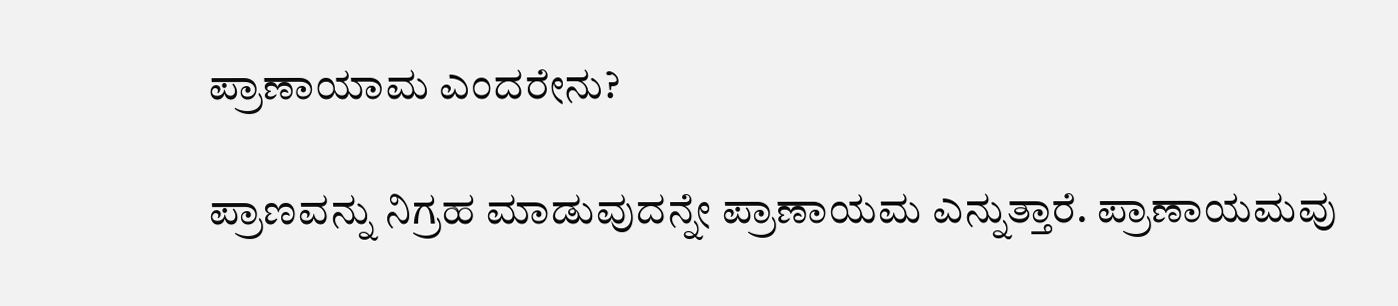ಪ್ರಾಣಾಯಾಮ ಎಂದರೇನು?

ಪ್ರಾಣವನ್ನು ನಿಗ್ರಹ ಮಾಡುವುದನ್ನೇ ಪ್ರಾಣಾಯಮ ಎನ್ನುತ್ತಾರೆ. ಪ್ರಾಣಾಯಮವು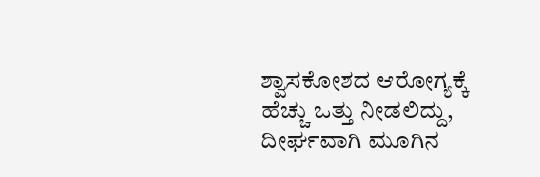ಶ್ವಾಸಕೋಶದ ಆರೋಗ್ಯಕ್ಕೆ ಹೆಚ್ಚು ಒತ್ತು ನೀಡಲಿದ್ದು, ದೀರ್ಘವಾಗಿ ಮೂಗಿನ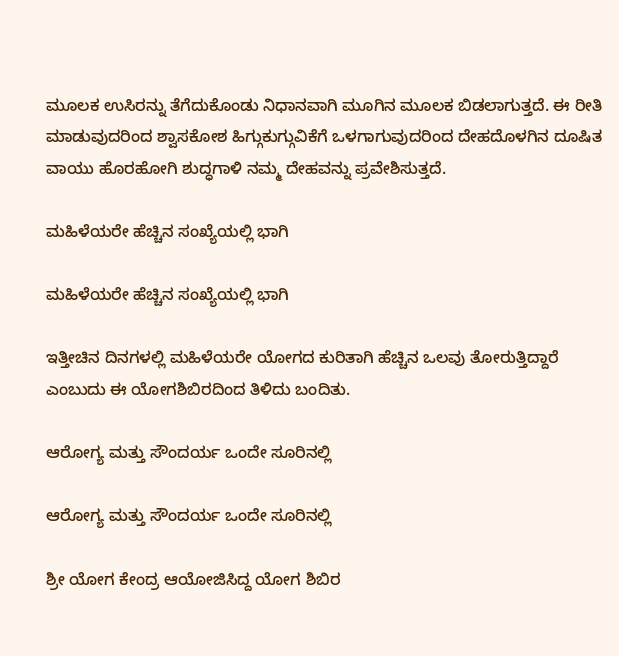ಮೂಲಕ ಉಸಿರನ್ನು ತೆಗೆದುಕೊಂಡು ನಿಧಾನವಾಗಿ ಮೂಗಿನ ಮೂಲಕ ಬಿಡಲಾಗುತ್ತದೆ. ಈ ರೀತಿ ಮಾಡುವುದರಿಂದ ಶ್ವಾಸಕೋಶ ಹಿಗ್ಗುಕುಗ್ಗುವಿಕೆಗೆ ಒಳಗಾಗುವುದರಿಂದ ದೇಹದೊಳಗಿನ ದೂಷಿತ ವಾಯು ಹೊರಹೋಗಿ ಶುದ್ಧಗಾಳಿ ನಮ್ಮ ದೇಹವನ್ನು ಪ್ರವೇಶಿಸುತ್ತದೆ.

ಮಹಿಳೆಯರೇ ಹೆಚ್ಚಿನ ಸಂಖ್ಯೆಯಲ್ಲಿ ಭಾಗಿ

ಮಹಿಳೆಯರೇ ಹೆಚ್ಚಿನ ಸಂಖ್ಯೆಯಲ್ಲಿ ಭಾಗಿ

ಇತ್ತೀಚಿನ ದಿನಗಳಲ್ಲಿ ಮಹಿಳೆಯರೇ ಯೋಗದ ಕುರಿತಾಗಿ ಹೆಚ್ಚಿನ ಒಲವು ತೋರುತ್ತಿದ್ದಾರೆ ಎಂಬುದು ಈ ಯೋಗಶಿಬಿರದಿಂದ ತಿಳಿದು ಬಂದಿತು.

ಆರೋಗ್ಯ ಮತ್ತು ಸೌಂದರ್ಯ ಒಂದೇ ಸೂರಿನಲ್ಲಿ

ಆರೋಗ್ಯ ಮತ್ತು ಸೌಂದರ್ಯ ಒಂದೇ ಸೂರಿನಲ್ಲಿ

ಶ್ರೀ ಯೋಗ ಕೇಂದ್ರ ಆಯೋಜಿಸಿದ್ದ ಯೋಗ ಶಿಬಿರ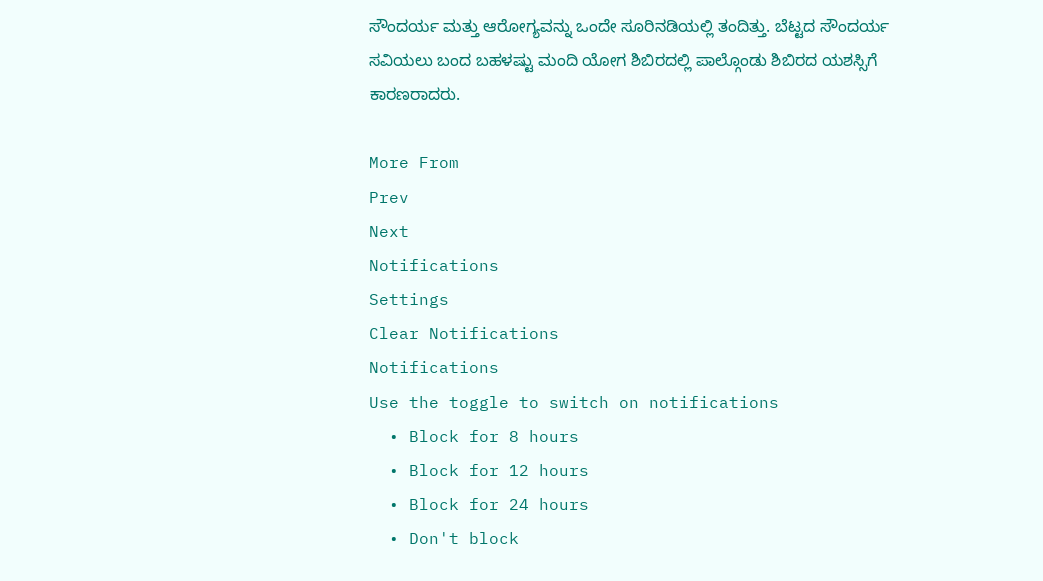ಸೌಂದರ್ಯ ಮತ್ತು ಆರೋಗ್ಯವನ್ನು ಒಂದೇ ಸೂರಿನಡಿಯಲ್ಲಿ ತಂದಿತ್ತು. ಬೆಟ್ಟದ ಸೌಂದರ್ಯ ಸವಿಯಲು ಬಂದ ಬಹಳಷ್ಟು ಮಂದಿ ಯೋಗ ಶಿಬಿರದಲ್ಲಿ ಪಾಲ್ಗೊಂಡು ಶಿಬಿರದ ಯಶಸ್ಸಿಗೆ ಕಾರಣರಾದರು.

More From
Prev
Next
Notifications
Settings
Clear Notifications
Notifications
Use the toggle to switch on notifications
  • Block for 8 hours
  • Block for 12 hours
  • Block for 24 hours
  • Don't block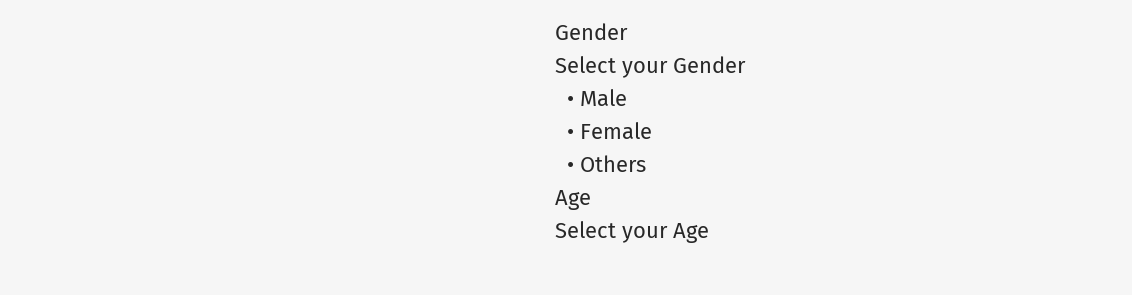Gender
Select your Gender
  • Male
  • Female
  • Others
Age
Select your Age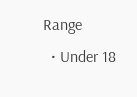Range
  • Under 18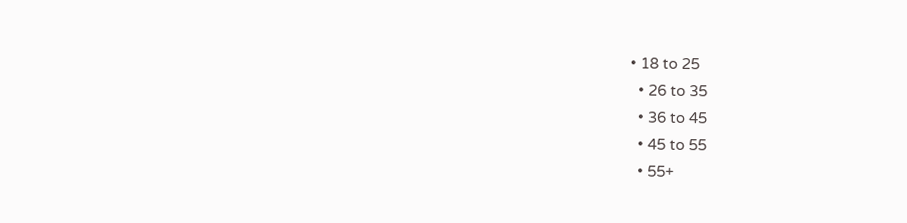• 18 to 25
  • 26 to 35
  • 36 to 45
  • 45 to 55
  • 55+